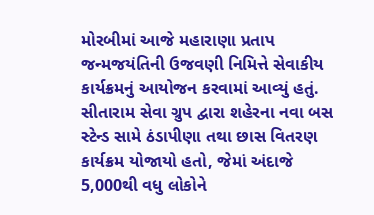મોરબીમાં આજે મહારાણા પ્રતાપ જન્મજયંતિની ઉજવણી નિમિત્તે સેવાકીય કાર્યક્રમનું આયોજન કરવામાં આવ્યું હતું. સીતારામ સેવા ગ્રુપ દ્વારા શહેરના નવા બસ સ્ટેન્ડ સામે ઠંડાપીણા તથા છાસ વિતરણ કાર્યક્રમ યોજાયો હતો, જેમાં અંદાજે 5,000થી વધુ લોકોને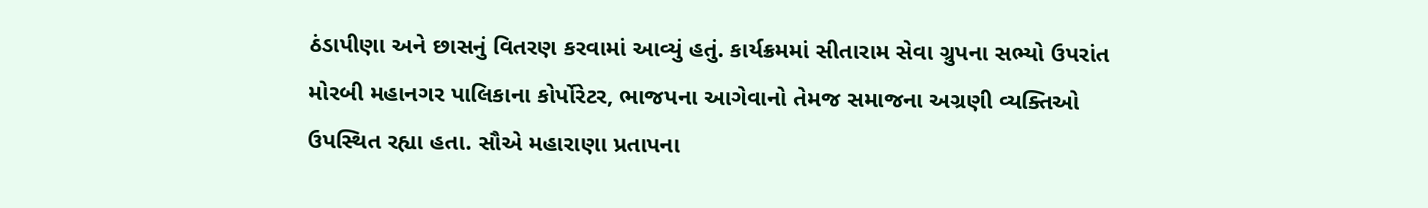ઠંડાપીણા અને છાસનું વિતરણ કરવામાં આવ્યું હતું. કાર્યક્રમમાં સીતારામ સેવા ગ્રુપના સભ્યો ઉપરાંત મોરબી મહાનગર પાલિકાના કોર્પોરેટર, ભાજપના આગેવાનો તેમજ સમાજના અગ્રણી વ્યક્તિઓ ઉપસ્થિત રહ્યા હતા. સૌએ મહારાણા પ્રતાપના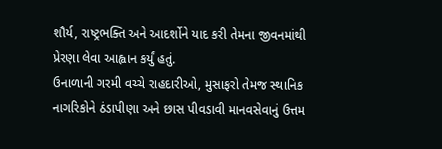શૌર્ય, રાષ્ટ્રભક્તિ અને આદર્શોને યાદ કરી તેમના જીવનમાંથી પ્રેરણા લેવા આહ્વાન કર્યું હતું.
ઉનાળાની ગરમી વચ્ચે રાહદારીઓ, મુસાફરો તેમજ સ્થાનિક નાગરિકોને ઠંડાપીણા અને છાસ પીવડાવી માનવસેવાનું ઉત્તમ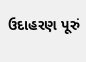ઉદાહરણ પૂરું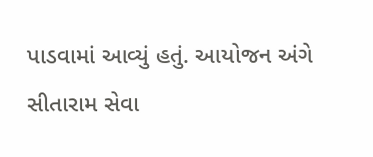પાડવામાં આવ્યું હતું. આયોજન અંગે સીતારામ સેવા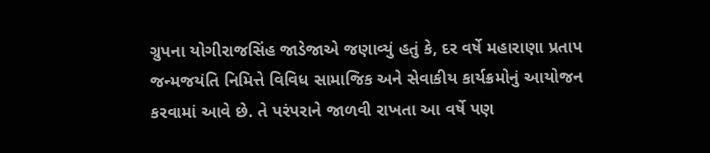ગ્રુપના યોગીરાજસિંહ જાડેજાએ જણાવ્યું હતું કે, દર વર્ષે મહારાણા પ્રતાપ જન્મજયંતિ નિમિત્તે વિવિધ સામાજિક અને સેવાકીય કાર્યક્રમોનું આયોજન કરવામાં આવે છે. તે પરંપરાને જાળવી રાખતા આ વર્ષે પણ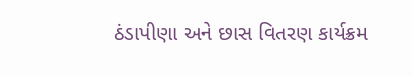ઠંડાપીણા અને છાસ વિતરણ કાર્યક્રમ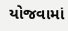યોજવામાં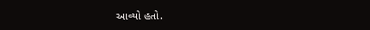આવ્યો હતો.